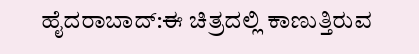ಹೈದರಾಬಾದ್:ಈ ಚಿತ್ರದಲ್ಲಿ ಕಾಣುತ್ತಿರುವ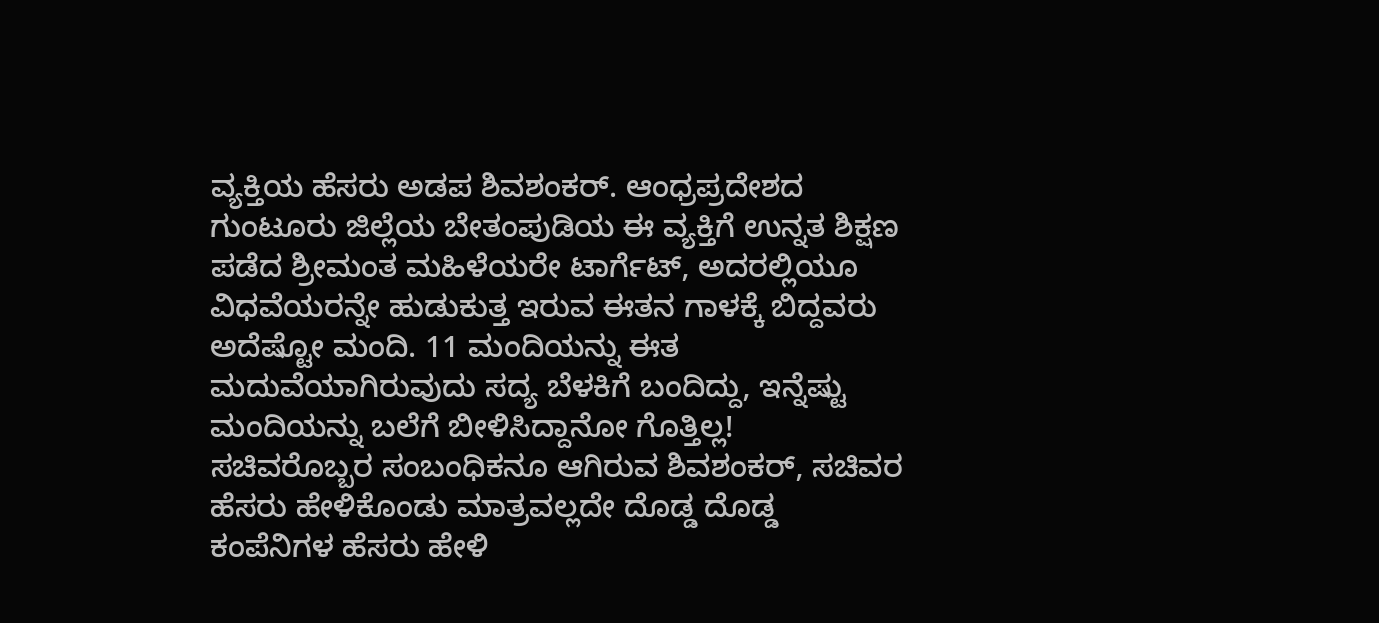ವ್ಯಕ್ತಿಯ ಹೆಸರು ಅಡಪ ಶಿವಶಂಕರ್. ಆಂಧ್ರಪ್ರದೇಶದ ಗುಂಟೂರು ಜಿಲ್ಲೆಯ ಬೇತಂಪುಡಿಯ ಈ ವ್ಯಕ್ತಿಗೆ ಉನ್ನತ ಶಿಕ್ಷಣ ಪಡೆದ ಶ್ರೀಮಂತ ಮಹಿಳೆಯರೇ ಟಾರ್ಗೆಟ್, ಅದರಲ್ಲಿಯೂ ವಿಧವೆಯರನ್ನೇ ಹುಡುಕುತ್ತ ಇರುವ ಈತನ ಗಾಳಕ್ಕೆ ಬಿದ್ದವರು ಅದೆಷ್ಟೋ ಮಂದಿ. 11 ಮಂದಿಯನ್ನು ಈತ ಮದುವೆಯಾಗಿರುವುದು ಸದ್ಯ ಬೆಳಕಿಗೆ ಬಂದಿದ್ದು, ಇನ್ನೆಷ್ಟು ಮಂದಿಯನ್ನು ಬಲೆಗೆ ಬೀಳಿಸಿದ್ದಾನೋ ಗೊತ್ತಿಲ್ಲ!
ಸಚಿವರೊಬ್ಬರ ಸಂಬಂಧಿಕನೂ ಆಗಿರುವ ಶಿವಶಂಕರ್, ಸಚಿವರ ಹೆಸರು ಹೇಳಿಕೊಂಡು ಮಾತ್ರವಲ್ಲದೇ ದೊಡ್ಡ ದೊಡ್ಡ ಕಂಪೆನಿಗಳ ಹೆಸರು ಹೇಳಿ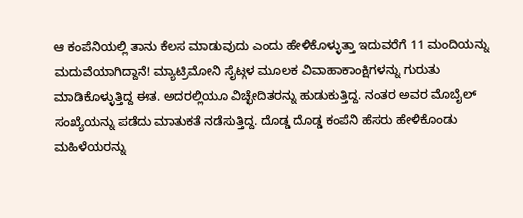ಆ ಕಂಪೆನಿಯಲ್ಲಿ ತಾನು ಕೆಲಸ ಮಾಡುವುದು ಎಂದು ಹೇಳಿಕೊಳ್ಳುತ್ತಾ ಇದುವರೆಗೆ 11 ಮಂದಿಯನ್ನು ಮದುವೆಯಾಗಿದ್ದಾನೆ! ಮ್ಯಾಟ್ರಿಮೋನಿ ಸೈಟ್ಗಳ ಮೂಲಕ ವಿವಾಹಾಕಾಂಕ್ಷಿಗಳನ್ನು ಗುರುತು ಮಾಡಿಕೊಳ್ಳುತ್ತಿದ್ದ ಈತ. ಅದರಲ್ಲಿಯೂ ವಿಚ್ಛೇದಿತರನ್ನು ಹುಡುಕುತ್ತಿದ್ದ. ನಂತರ ಅವರ ಮೊಬೈಲ್ ಸಂಖ್ಯೆಯನ್ನು ಪಡೆದು ಮಾತುಕತೆ ನಡೆಸುತ್ತಿದ್ದ. ದೊಡ್ಡ ದೊಡ್ಡ ಕಂಪೆನಿ ಹೆಸರು ಹೇಳಿಕೊಂಡು ಮಹಿಳೆಯರನ್ನು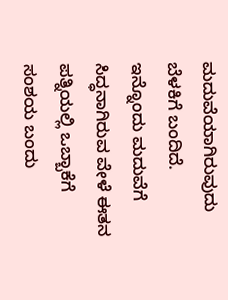ಮದುವೆಯಾಗಿರುವುದು ಬೆಳಕಿಗೆ ಬಂದಿದೆ.
ಇನ್ನೊಂದು ಮದುವೆಗೆ ಸಿದ್ಧನಾಗಿರುವ ವೇಳೆ ಈತನ ಪತ್ನಿಯಲ್ಲಿ ಒಬ್ಬಾಕೆಗೆ ಸಂಶಯ ಬಂದು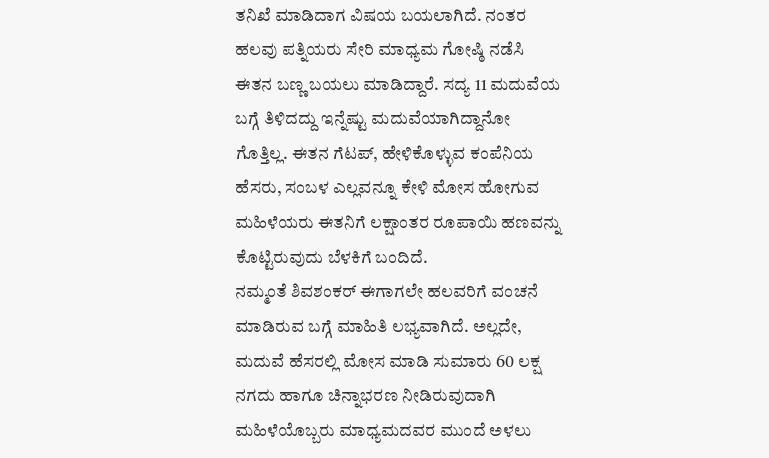ತನಿಖೆ ಮಾಡಿದಾಗ ವಿಷಯ ಬಯಲಾಗಿದೆ. ನಂತರ ಹಲವು ಪತ್ನಿಯರು ಸೇರಿ ಮಾಧ್ಯಮ ಗೋಷ್ಠಿ ನಡೆಸಿ ಈತನ ಬಣ್ಣ ಬಯಲು ಮಾಡಿದ್ದಾರೆ. ಸದ್ಯ 11 ಮದುವೆಯ ಬಗ್ಗೆ ತಿಳಿದದ್ದು ಇನ್ನೆಷ್ಟು ಮದುವೆಯಾಗಿದ್ದಾನೋ ಗೊತ್ತಿಲ್ಲ. ಈತನ ಗೆಟಪ್, ಹೇಳಿಕೊಳ್ಳುವ ಕಂಪೆನಿಯ ಹೆಸರು, ಸಂಬಳ ಎಲ್ಲವನ್ನೂ ಕೇಳಿ ಮೋಸ ಹೋಗುವ ಮಹಿಳೆಯರು ಈತನಿಗೆ ಲಕ್ಷಾಂತರ ರೂಪಾಯಿ ಹಣವನ್ನು ಕೊಟ್ಟಿರುವುದು ಬೆಳಕಿಗೆ ಬಂದಿದೆ.
ನಮ್ಮಂತೆ ಶಿವಶಂಕರ್ ಈಗಾಗಲೇ ಹಲವರಿಗೆ ವಂಚನೆ ಮಾಡಿರುವ ಬಗ್ಗೆ ಮಾಹಿತಿ ಲಭ್ಯವಾಗಿದೆ. ಅಲ್ಲದೇ, ಮದುವೆ ಹೆಸರಲ್ಲಿ ಮೋಸ ಮಾಡಿ ಸುಮಾರು 60 ಲಕ್ಷ ನಗದು ಹಾಗೂ ಚಿನ್ನಾಭರಣ ನೀಡಿರುವುದಾಗಿ ಮಹಿಳೆಯೊಬ್ಬರು ಮಾಧ್ಯಮದವರ ಮುಂದೆ ಅಳಲು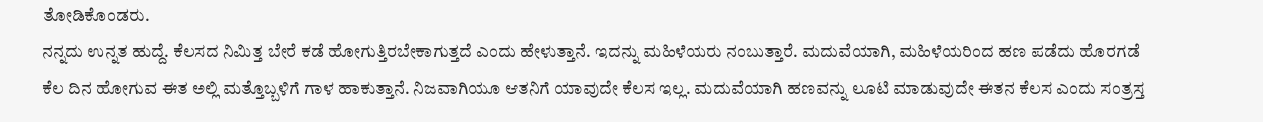ತೋಡಿಕೊಂಡರು.
ನನ್ನದು ಉನ್ನತ ಹುದ್ದೆ. ಕೆಲಸದ ನಿಮಿತ್ತ ಬೇರೆ ಕಡೆ ಹೋಗುತ್ತಿರಬೇಕಾಗುತ್ತದೆ ಎಂದು ಹೇಳುತ್ತಾನೆ. ಇದನ್ನು ಮಹಿಳೆಯರು ನಂಬುತ್ತಾರೆ. ಮದುವೆಯಾಗಿ, ಮಹಿಳೆಯರಿಂದ ಹಣ ಪಡೆದು ಹೊರಗಡೆ ಕೆಲ ದಿನ ಹೋಗುವ ಈತ ಅಲ್ಲಿ ಮತ್ತೊಬ್ಬಳಿಗೆ ಗಾಳ ಹಾಕುತ್ತಾನೆ. ನಿಜವಾಗಿಯೂ ಆತನಿಗೆ ಯಾವುದೇ ಕೆಲಸ ಇಲ್ಲ. ಮದುವೆಯಾಗಿ ಹಣವನ್ನು ಲೂಟಿ ಮಾಡುವುದೇ ಈತನ ಕೆಲಸ ಎಂದು ಸಂತ್ರಸ್ತ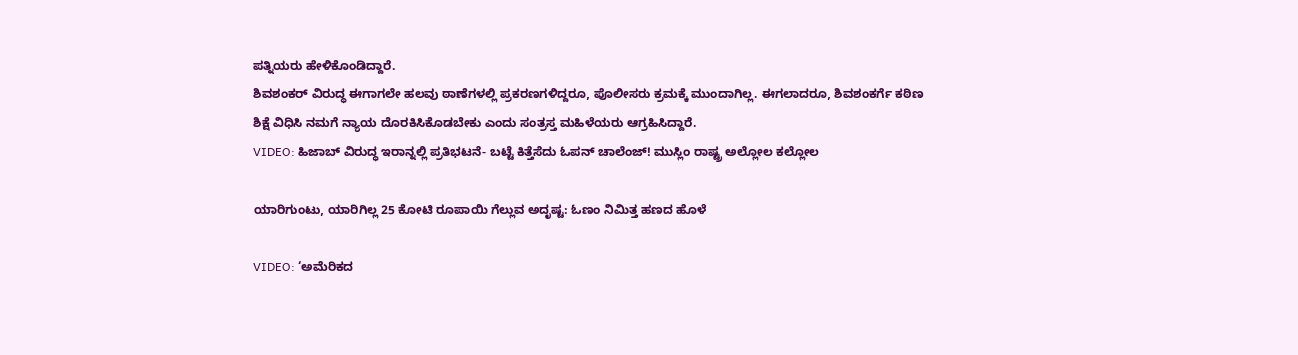ಪತ್ನಿಯರು ಹೇಳಿಕೊಂಡಿದ್ದಾರೆ.
ಶಿವಶಂಕರ್ ವಿರುದ್ಧ ಈಗಾಗಲೇ ಹಲವು ಠಾಣೆಗಳಲ್ಲಿ ಪ್ರಕರಣಗಳಿದ್ದರೂ, ಪೊಲೀಸರು ಕ್ರಮಕ್ಕೆ ಮುಂದಾಗಿಲ್ಲ. ಈಗಲಾದರೂ, ಶಿವಶಂಕರ್ಗೆ ಕಠಿಣ ಶಿಕ್ಷೆ ವಿಧಿಸಿ ನಮಗೆ ನ್ಯಾಯ ದೊರಕಿಸಿಕೊಡಬೇಕು ಎಂದು ಸಂತ್ರಸ್ತ ಮಹಿಳೆಯರು ಆಗ್ರಹಿಸಿದ್ದಾರೆ.
VIDEO: ಹಿಜಾಬ್ ವಿರುದ್ಧ ಇರಾನ್ನಲ್ಲಿ ಪ್ರತಿಭಟನೆ- ಬಟ್ಟೆ ಕಿತ್ತೆಸೆದು ಓಪನ್ ಚಾಲೆಂಜ್! ಮುಸ್ಲಿಂ ರಾಷ್ಟ್ರ ಅಲ್ಲೋಲ ಕಲ್ಲೋಲ

ಯಾರಿಗುಂಟು, ಯಾರಿಗಿಲ್ಲ 25 ಕೋಟಿ ರೂಪಾಯಿ ಗೆಲ್ಲುವ ಅದೃಷ್ಟ: ಓಣಂ ನಿಮಿತ್ತ ಹಣದ ಹೊಳೆ

VIDEO: ‘ಅಮೆರಿಕದ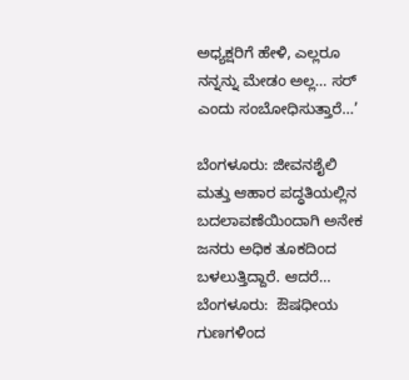ಅಧ್ಯಕ್ಷರಿಗೆ ಹೇಳಿ, ಎಲ್ಲರೂ ನನ್ನನ್ನು ಮೇಡಂ ಅಲ್ಲ… ಸರ್ ಎಂದು ಸಂಬೋಧಿಸುತ್ತಾರೆ…’

ಬೆಂಗಳೂರು: ಜೀವನಶೈಲಿ ಮತ್ತು ಆಹಾರ ಪದ್ಧತಿಯಲ್ಲಿನ ಬದಲಾವಣೆಯಿಂದಾಗಿ ಅನೇಕ ಜನರು ಅಧಿಕ ತೂಕದಿಂದ ಬಳಲುತ್ತಿದ್ದಾರೆ. ಆದರೆ…
ಬೆಂಗಳೂರು:  ಔಷಧೀಯ ಗುಣಗಳಿಂದ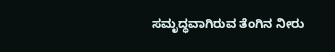ಸಮೃದ್ಧವಾಗಿರುವ ತೆಂಗಿನ ನೀರು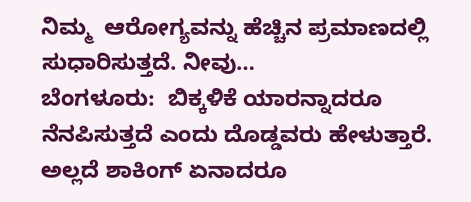ನಿಮ್ಮ  ಆರೋಗ್ಯವನ್ನು ಹೆಚ್ಚಿನ ಪ್ರಮಾಣದಲ್ಲಿ ಸುಧಾರಿಸುತ್ತದೆ. ನೀವು…
ಬೆಂಗಳೂರು:  ಬಿಕ್ಕಳಿಕೆ ಯಾರನ್ನಾದರೂ ನೆನಪಿಸುತ್ತದೆ ಎಂದು ದೊಡ್ಡವರು ಹೇಳುತ್ತಾರೆ. ಅಲ್ಲದೆ ಶಾಕಿಂಗ್ ಏನಾದರೂ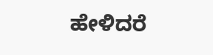ಹೇಳಿದರೆ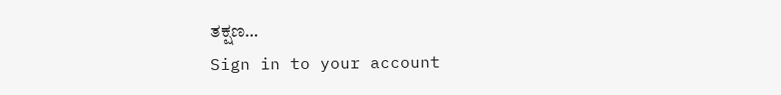ತಕ್ಷಣ…
Sign in to your account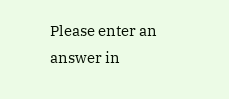Please enter an answer in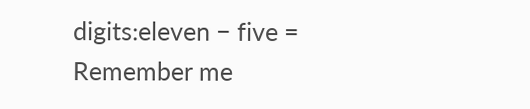digits:eleven − five =
Remember me